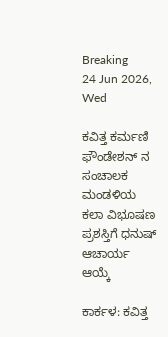Breaking
24 Jun 2026, Wed

ಕವಿತ್ತ ಕರ್ಮಣಿ ಫೌಂಡೇಶನ್ ನ ಸಂಚಾಲಕ ಮಂಡಳಿಯ ಕಲಾ ವಿಭೂಷಣ ಪ್ರಶಸ್ತಿಗೆ ಧನುಷ್ ಆಚಾರ್ಯ ಆಯ್ಕೆ

ಕಾರ್ಕಳ: ಕವಿತ್ತ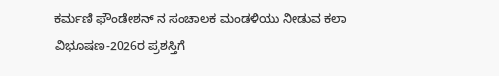ಕರ್ಮಣಿ ಫೌಂಡೇಶನ್ ನ ಸಂಚಾಲಕ ಮಂಡಳಿಯು ನೀಡುವ ಕಲಾ ವಿಭೂಷಣ-2026ರ ಪ್ರಶಸ್ತಿಗೆ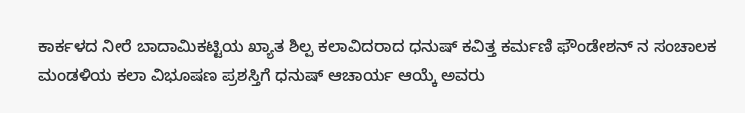ಕಾರ್ಕಳದ ನೀರೆ ಬಾದಾಮಿಕಟ್ಟಿಯ ಖ್ಯಾತ ಶಿಲ್ಪ ಕಲಾವಿದರಾದ ಧನುಷ್ ಕವಿತ್ತ ಕರ್ಮಣಿ ಫೌಂಡೇಶನ್ ನ ಸಂಚಾಲಕ ಮಂಡಳಿಯ ಕಲಾ ವಿಭೂಷಣ ಪ್ರಶಸ್ತಿಗೆ ಧನುಷ್ ಆಚಾರ್ಯ ಆಯ್ಕೆ ಅವರು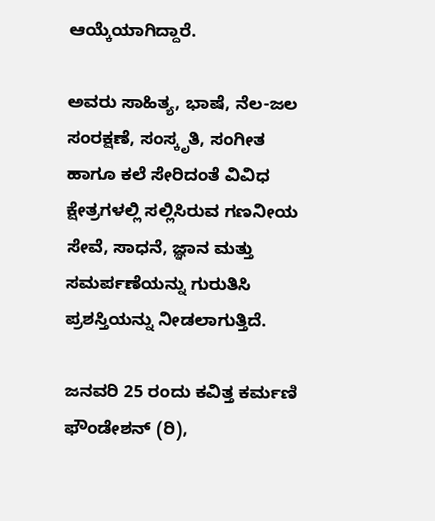ಆಯ್ಕೆಯಾಗಿದ್ದಾರೆ.

ಅವರು ಸಾಹಿತ್ಯ, ಭಾಷೆ, ನೆಲ-ಜಲ ಸಂರಕ್ಷಣೆ, ಸಂಸ್ಕೃತಿ, ಸಂಗೀತ ಹಾಗೂ ಕಲೆ ಸೇರಿದಂತೆ ವಿವಿಧ ಕ್ಷೇತ್ರಗಳಲ್ಲಿ ಸಲ್ಲಿಸಿರುವ ಗಣನೀಯ ಸೇವೆ, ಸಾಧನೆ, ಜ್ಞಾನ ಮತ್ತು ಸಮರ್ಪಣೆಯನ್ನು ಗುರುತಿಸಿ ಪ್ರಶಸ್ತಿಯನ್ನು ನೀಡಲಾಗುತ್ತಿದೆ.

ಜನವರಿ 25 ರಂದು ಕವಿತ್ತ ಕರ್ಮಣಿ ಫೌಂಡೇಶನ್ (ರಿ),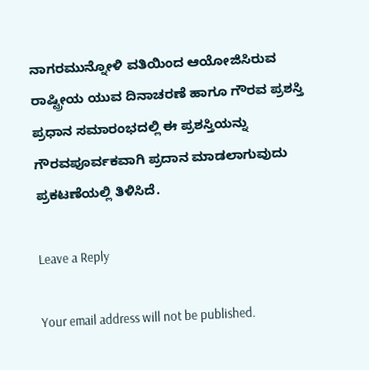ನಾಗರಮುನ್ನೋಳಿ ವತಿಯಿಂದ ಆಯೋಜಿಸಿರುವ ರಾಷ್ಟ್ರೀಯ ಯುವ ದಿನಾಚರಣೆ ಹಾಗೂ ಗೌರವ ಪ್ರಶಸ್ತಿ ಪ್ರಧಾನ ಸಮಾರಂಭದಲ್ಲಿ ಈ ಪ್ರಶಸ್ತಿಯನ್ನು ಗೌರವಪೂರ್ವಕವಾಗಿ ಪ್ರದಾನ ಮಾಡಲಾಗುವುದು ಪ್ರಕಟಣೆಯಲ್ಲಿ ತಿಳಿಸಿದೆ.

Leave a Reply

Your email address will not be published.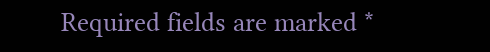Required fields are marked *